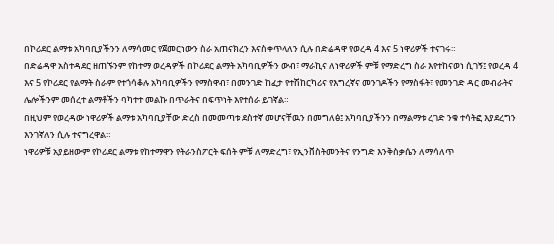በኮሪደር ልማቱ አካባቢያችንን ለማሳመር የጀመርነውን ስራ አጠናክረን እናስቀጥላለን ሲሉ በድሬዳዋ የወረዳ 4 እና 5 ነዋሪዎች ተናገሩ።
በድሬዳዋ አስተዳደር ዘጠኙንም የከተማ ወረዳዎች በኮሪደር ልማት አካባቢዎችን ውብ፣ ማራኪና ለነዋሪዎች ምቹ የማድረግ ስራ እየተከናወነ ሲገኝ፤ የወረዳ 4 እና 5 የኮሪደር የልማት ስራም የተጎሳቆሉ አካባቢዎችን የማስዋብ፣ በመንገድ ከፈታ የተሽከርካሪና የእግረኛና መንገዶችን የማስፋት፣ የመንገድ ዳር መብራትና ሌሎችንም መሰረተ ልማቶችን ባካተተ መልኩ በጥራትና በፍጥነት እየተሰራ ይገኛል።
በዚህም የወረዳው ነዋሪዎች ልማቱ አካባቢያቸው ድረስ በመመጣቱ ደስተኛ መሆናቸዉን በመግለፅ፤ አካባቢያችንን በማልማቱ ረገድ ንቁ ተሳትፎ እያደረግን እንገኛለን ሲሉ ተናግረዋል።
ነዋሪዎቹ አያይዘውም የኮሪደር ልማቱ የከተማዋን የትራንስፖርት ፍሰት ምቹ ለማድረግ፣ የኢንቨስትመንትና የንግድ እንቅስቃሴን ለማሳለጥ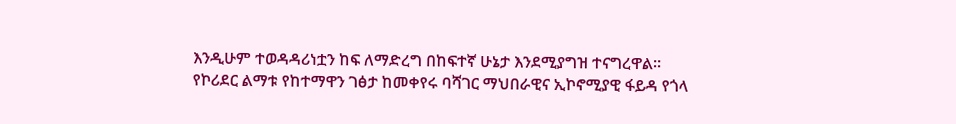እንዲሁም ተወዳዳሪነቷን ከፍ ለማድረግ በከፍተኛ ሁኔታ እንደሚያግዝ ተናግረዋል።
የኮሪደር ልማቱ የከተማዋን ገፅታ ከመቀየሩ ባሻገር ማህበራዊና ኢኮኖሚያዊ ፋይዳ የጎላ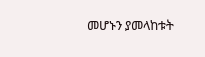መሆኑን ያመላከቱት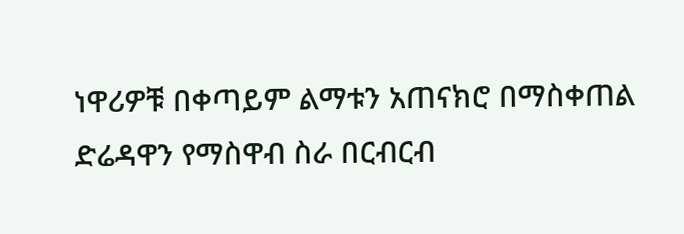ነዋሪዎቹ በቀጣይም ልማቱን አጠናክሮ በማስቀጠል ድሬዳዋን የማስዋብ ስራ በርብርብ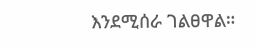እንደሚሰራ ገልፀዋል።